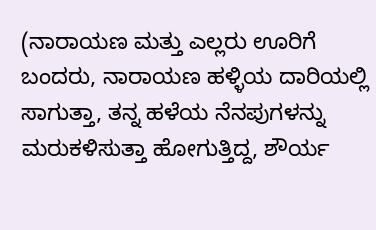(ನಾರಾಯಣ ಮತ್ತು ಎಲ್ಲರು ಊರಿಗೆ ಬಂದರು, ನಾರಾಯಣ ಹಳ್ಳಿಯ ದಾರಿಯಲ್ಲಿ ಸಾಗುತ್ತಾ, ತನ್ನ ಹಳೆಯ ನೆನಪುಗಳನ್ನು ಮರುಕಳಿಸುತ್ತಾ ಹೋಗುತ್ತಿದ್ದ, ಶೌರ್ಯ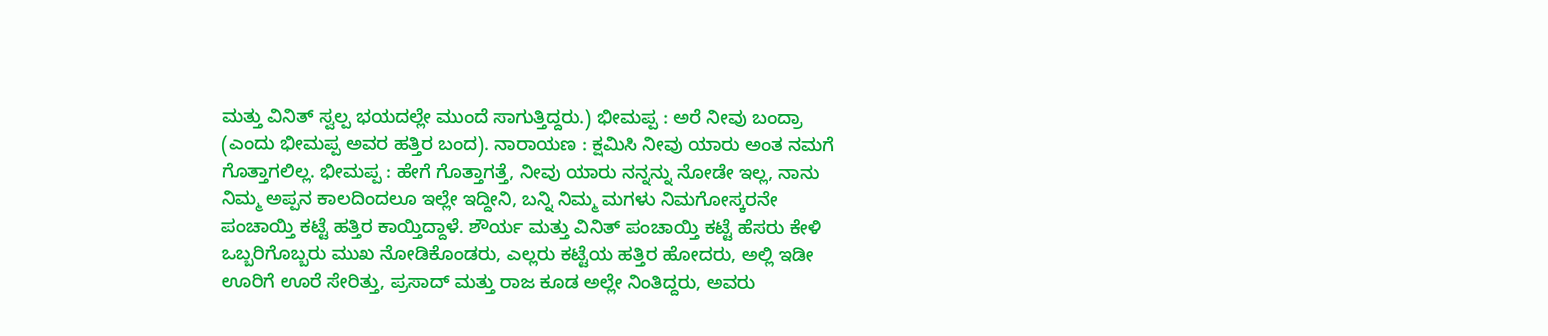ಮತ್ತು ವಿನಿತ್ ಸ್ವಲ್ಪ ಭಯದಲ್ಲೇ ಮುಂದೆ ಸಾಗುತ್ತಿದ್ದರು.) ಭೀಮಪ್ಪ : ಅರೆ ನೀವು ಬಂದ್ರಾ (ಎಂದು ಭೀಮಪ್ಪ ಅವರ ಹತ್ತಿರ ಬಂದ). ನಾರಾಯಣ : ಕ್ಷಮಿಸಿ ನೀವು ಯಾರು ಅಂತ ನಮಗೆ ಗೊತ್ತಾಗಲಿಲ್ಲ. ಭೀಮಪ್ಪ : ಹೇಗೆ ಗೊತ್ತಾಗತ್ತೆ, ನೀವು ಯಾರು ನನ್ನನ್ನು ನೋಡೇ ಇಲ್ಲ, ನಾನು ನಿಮ್ಮ ಅಪ್ಪನ ಕಾಲದಿಂದಲೂ ಇಲ್ಲೇ ಇದ್ದೀನಿ, ಬನ್ನಿ ನಿಮ್ಮ ಮಗಳು ನಿಮಗೋಸ್ಕರನೇ ಪಂಚಾಯ್ತಿ ಕಟ್ಟೆ ಹತ್ತಿರ ಕಾಯ್ತಿದ್ದಾಳೆ. ಶೌರ್ಯ ಮತ್ತು ವಿನಿತ್ ಪಂಚಾಯ್ತಿ ಕಟ್ಟೆ ಹೆಸರು ಕೇಳಿ ಒಬ್ಬರಿಗೊಬ್ಬರು ಮುಖ ನೋಡಿಕೊಂಡರು, ಎಲ್ಲರು ಕಟ್ಟೆಯ ಹತ್ತಿರ ಹೋದರು, ಅಲ್ಲಿ ಇಡೀ ಊರಿಗೆ ಊರೆ ಸೇರಿತ್ತು, ಪ್ರಸಾದ್ ಮತ್ತು ರಾಜ ಕೂಡ ಅಲ್ಲೇ ನಿಂತಿದ್ದರು, ಅವರು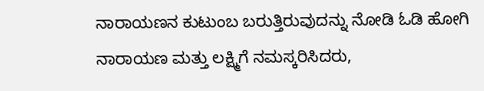ನಾರಾಯಣನ ಕುಟುಂಬ ಬರುತ್ತಿರುವುದನ್ನು ನೋಡಿ ಓಡಿ ಹೋಗಿ ನಾರಾಯಣ ಮತ್ತು ಲಕ್ಷ್ಮಿಗೆ ನಮಸ್ಕರಿಸಿದರು,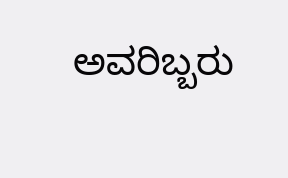ಅವರಿಬ್ಬರು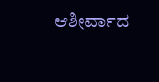ಆಶೀರ್ವಾದ